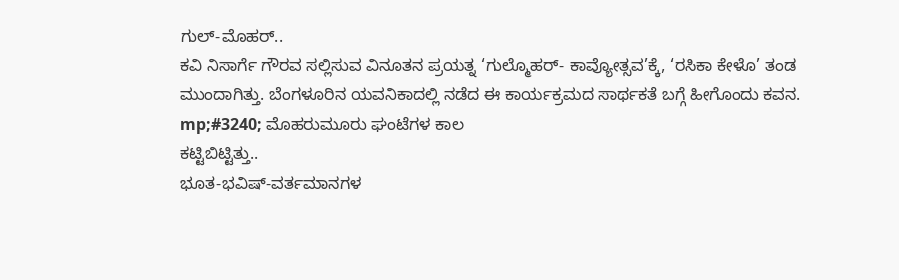ಗುಲ್-ಮೊಹರ್..
ಕವಿ ನಿಸಾರ್ಗೆ ಗೌರವ ಸಲ್ಲಿಸುವ ವಿನೂತನ ಪ್ರಯತ್ನ ‘ಗುಲ್ಮೊಹರ್- ಕಾವ್ಯೋತ್ಸವ’ಕ್ಕೆ, ‘ರಸಿಕಾ ಕೇಳೊ’ ತಂಡ ಮುಂದಾಗಿತ್ತು. ಬೆಂಗಳೂರಿನ ಯವನಿಕಾದಲ್ಲಿ ನಡೆದ ಈ ಕಾರ್ಯಕ್ರಮದ ಸಾರ್ಥಕತೆ ಬಗ್ಗೆ ಹೀಗೊಂದು ಕವನ.
mp;#3240; ಮೊಹರುಮೂರು ಘಂಟೆಗಳ ಕಾಲ
ಕಟ್ಟಿಬಿಟ್ಟಿತ್ತು..
ಭೂತ-ಭವಿಷ್-ವರ್ತಮಾನಗಳ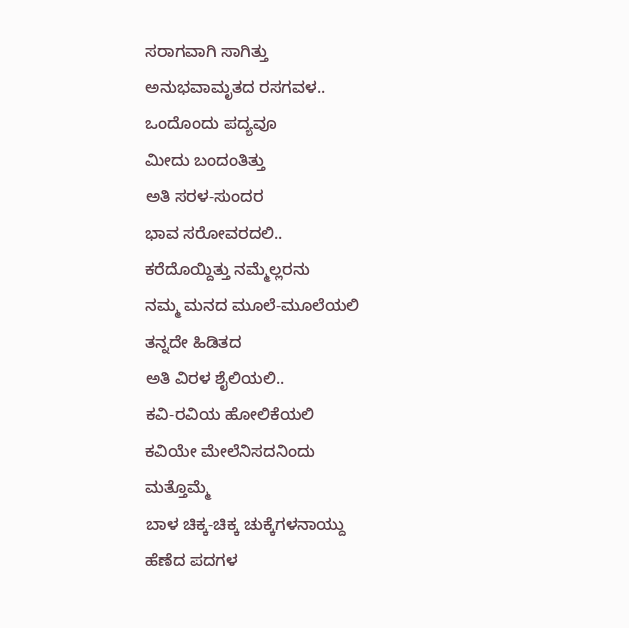ಸರಾಗವಾಗಿ ಸಾಗಿತ್ತು
ಅನುಭವಾಮೃತದ ರಸಗವಳ..
ಒಂದೊಂದು ಪದ್ಯವೂ
ಮೀದು ಬಂದಂತಿತ್ತು
ಅತಿ ಸರಳ-ಸುಂದರ
ಭಾವ ಸರೋವರದಲಿ..
ಕರೆದೊಯ್ದಿತ್ತು ನಮ್ಮೆಲ್ಲರನು
ನಮ್ಮ ಮನದ ಮೂಲೆ-ಮೂಲೆಯಲಿ
ತನ್ನದೇ ಹಿಡಿತದ
ಅತಿ ವಿರಳ ಶೈಲಿಯಲಿ..
ಕವಿ-ರವಿಯ ಹೋಲಿಕೆಯಲಿ
ಕವಿಯೇ ಮೇಲೆನಿಸದನಿಂದು
ಮತ್ತೊಮ್ಮೆ
ಬಾಳ ಚಿಕ್ಕ-ಚಿಕ್ಕ ಚುಕ್ಕೆಗಳನಾಯ್ದು
ಹೆಣೆದ ಪದಗಳ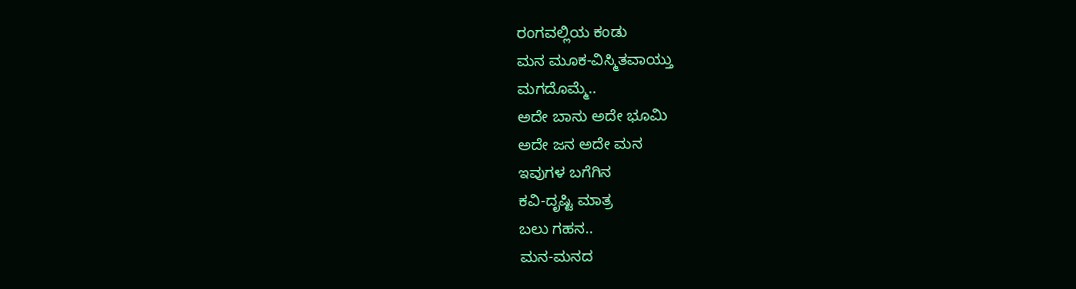ರಂಗವಲ್ಲಿಯ ಕಂಡು
ಮನ ಮೂಕ-ವಿಸ್ಮಿತವಾಯ್ತು
ಮಗದೊಮ್ಮೆ..
ಅದೇ ಬಾನು ಅದೇ ಭೂಮಿ
ಅದೇ ಜನ ಅದೇ ಮನ
ಇವುಗಳ ಬಗೆಗಿನ
ಕವಿ-ದೃಷ್ಟಿ ಮಾತ್ರ
ಬಲು ಗಹನ..
ಮನ-ಮನದ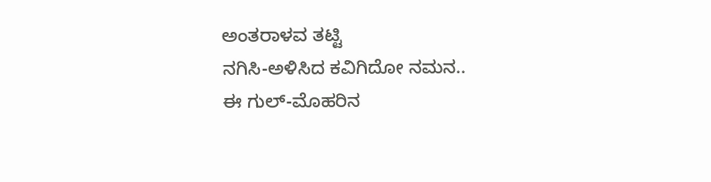ಅಂತರಾಳವ ತಟ್ಟಿ
ನಗಿಸಿ-ಅಳಿಸಿದ ಕವಿಗಿದೋ ನಮನ..
ಈ ಗುಲ್-ಮೊಹರಿನ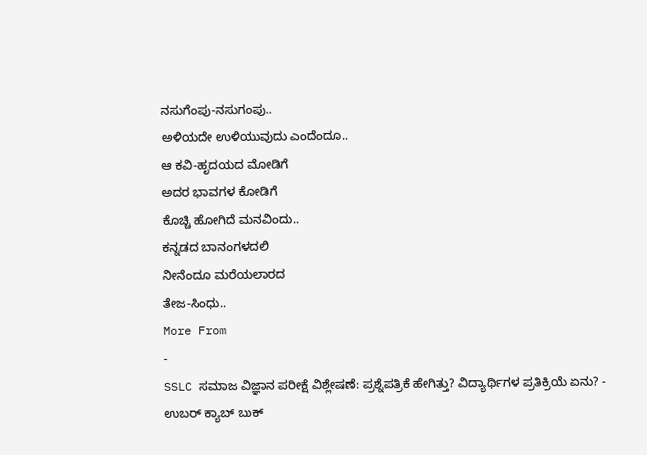ನಸುಗೆಂಪು-ನಸುಗಂಪು..
ಅಳಿಯದೇ ಉಳಿಯುವುದು ಎಂದೆಂದೂ..
ಆ ಕವಿ-ಹೃದಯದ ಮೋಡಿಗೆ
ಅದರ ಭಾವಗಳ ಕೋಡಿಗೆ
ಕೊಚ್ಚಿ ಹೋಗಿದೆ ಮನವಿಂದು..
ಕನ್ನಡದ ಬಾನಂಗಳದಲಿ
ನೀನೆಂದೂ ಮರೆಯಲಾರದ
ತೇಜ-ಸಿಂಧು..
More From
-
SSLC ಸಮಾಜ ವಿಜ್ಞಾನ ಪರೀಕ್ಷೆ ವಿಶ್ಲೇಷಣೆ: ಪ್ರಶ್ನೆಪತ್ರಿಕೆ ಹೇಗಿತ್ತು? ವಿದ್ಯಾರ್ಥಿಗಳ ಪ್ರತಿಕ್ರಿಯೆ ಏನು? -
ಉಬರ್ ಕ್ಯಾಬ್ ಬುಕ್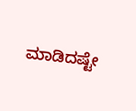ಮಾಡಿದಷ್ಟೇ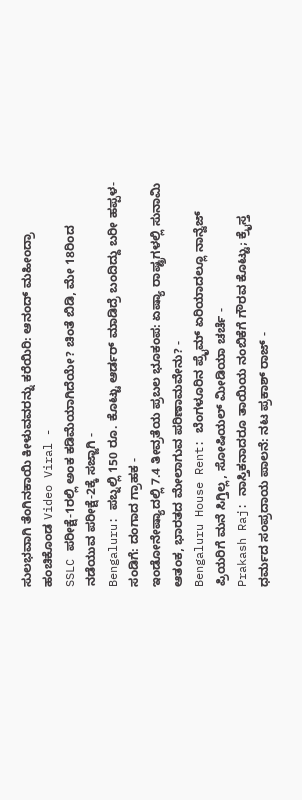ಸುಲಭವಾಗಿ ತೆಂಗಿನಕಾಯಿ ಕೀಳುವವರನ್ನು ಕರೆಯಿರಿ: ಆನಂದ್ ಮಹೀಂದ್ರಾ ಹಂಚಿಕೊಂಡ Video Viral -
SSLC ಪರೀಕ್ಷೆ-1ರಲ್ಲಿ ಅಂಕ ಕಡಿಮೆಯಾಗಿದೆಯೇ? ಚಿಂತೆ ಬಿಡಿ, ಮೇ 18ರಿಂದ ನಡೆಯುವ ಪರೀಕ್ಷೆ-2ಕ್ಕೆ ಸಜ್ಜಾಗಿ -
Bengaluru: ಪಬ್ನಲ್ಲಿ 150 ರೂ. ಕೊಟ್ಟು ಆರ್ಡರ್ ಮಾಡಿದ್ರೆ ಬಂದಿದ್ದು ಬರೀ ಹಪ್ಪಳ-ಸಂಡಿಗೆ: ದಂಗಾದ ಗ್ರಾಹಕ -
ಇಂಡೋನೇಷ್ಯಾದಲ್ಲಿ 7.4 ತೀವ್ರತೆಯ ಪ್ರಬಲ ಭೂಕಂಪ: ಏಷ್ಯಾ ರಾಷ್ಟ್ರಗಳಲ್ಲಿ ಸುನಾಮಿ ಆತಂಕ, ಭಾರತದ ಮೇಲಾಗುವ ಪರಿಣಾಮವೇನು? -
Bengaluru House Rent: ಬೆಂಗಳೂರಿನ ಪ್ರೈಮ್ ಏರಿಯಾದಲ್ಲೂ ನಾನ್ವೆಜ್ ಪ್ರಿಯರಿಗೆ ಮನೆ ಸಿಗ್ತಿಲ್ಲ, ಸೋಷಿಯಲ್ ಮೀಡಿಯಾ ಚರ್ಚೆ -
Prakash Raj: ನಾಸ್ತಿಕನಾದರೂ ತಾಯಿಯ ನಂಬಿಕೆಗೆ ಗೌರವ ಕೊಟ್ಟು; ಕ್ರೈಸ್ತ ಧರ್ಮದ ಸಂಪ್ರದಾಯ ಪಾಲನೆ: ನಟ ಪ್ರಕಾಶ್ ರಾಜ್ -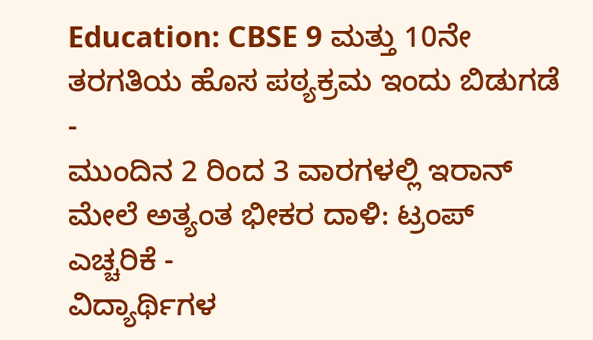Education: CBSE 9 ಮತ್ತು 10ನೇ ತರಗತಿಯ ಹೊಸ ಪಠ್ಯಕ್ರಮ ಇಂದು ಬಿಡುಗಡೆ -
ಮುಂದಿನ 2 ರಿಂದ 3 ವಾರಗಳಲ್ಲಿ ಇರಾನ್ ಮೇಲೆ ಅತ್ಯಂತ ಭೀಕರ ದಾಳಿ: ಟ್ರಂಪ್ ಎಚ್ಚರಿಕೆ -
ವಿದ್ಯಾರ್ಥಿಗಳ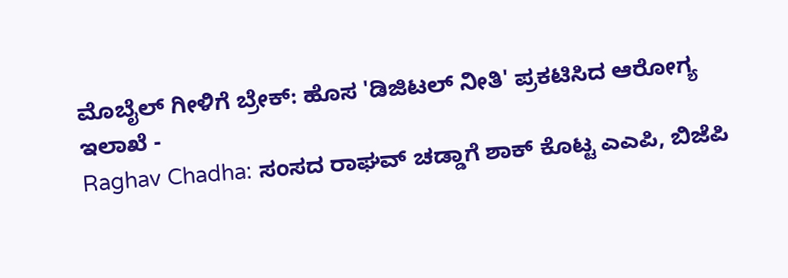ಮೊಬೈಲ್ ಗೀಳಿಗೆ ಬ್ರೇಕ್: ಹೊಸ 'ಡಿಜಿಟಲ್ ನೀತಿ' ಪ್ರಕಟಿಸಿದ ಆರೋಗ್ಯ ಇಲಾಖೆ -
Raghav Chadha: ಸಂಸದ ರಾಘವ್ ಚಡ್ಡಾಗೆ ಶಾಕ್ ಕೊಟ್ಟ ಎಎಪಿ, ಬಿಜೆಪಿ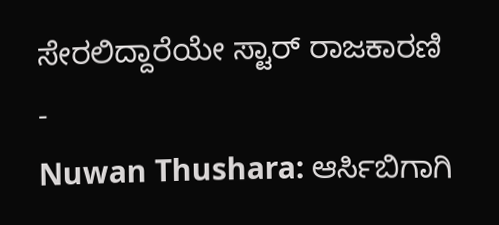ಸೇರಲಿದ್ದಾರೆಯೇ ಸ್ಟಾರ್ ರಾಜಕಾರಣಿ -
Nuwan Thushara: ಆರ್ಸಿಬಿಗಾಗಿ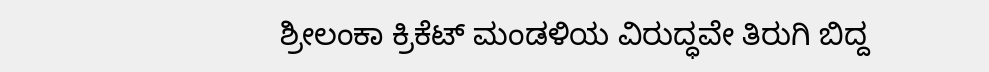ಶ್ರೀಲಂಕಾ ಕ್ರಿಕೆಟ್ ಮಂಡಳಿಯ ವಿರುದ್ಧವೇ ತಿರುಗಿ ಬಿದ್ದ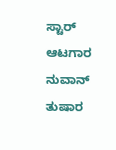ಸ್ಟಾರ್ ಆಟಗಾರ ನುವಾನ್ ತುಷಾರ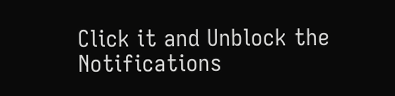Click it and Unblock the Notifications